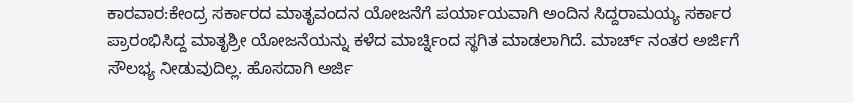ಕಾರವಾರ:ಕೇಂದ್ರ ಸರ್ಕಾರದ ಮಾತೃವಂದನ ಯೋಜನೆಗೆ ಪರ್ಯಾಯವಾಗಿ ಅಂದಿನ ಸಿದ್ದರಾಮಯ್ಯ ಸರ್ಕಾರ ಪ್ರಾರಂಭಿಸಿದ್ದ ಮಾತೃಶ್ರೀ ಯೋಜನೆಯನ್ನು ಕಳೆದ ಮಾರ್ಚ್ನಿಂದ ಸ್ಥಗಿತ ಮಾಡಲಾಗಿದೆ. ಮಾರ್ಚ್ ನಂತರ ಅರ್ಜಿಗೆ ಸೌಲಭ್ಯ ನೀಡುವುದಿಲ್ಲ. ಹೊಸದಾಗಿ ಅರ್ಜಿ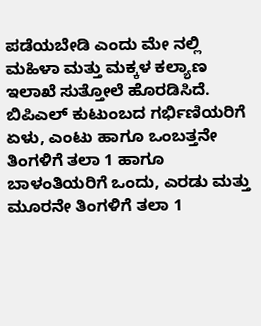ಪಡೆಯಬೇಡಿ ಎಂದು ಮೇ ನಲ್ಲಿ ಮಹಿಳಾ ಮತ್ತು ಮಕ್ಕಳ ಕಲ್ಯಾಣ ಇಲಾಖೆ ಸುತ್ತೋಲೆ ಹೊರಡಿಸಿದೆ.
ಬಿಪಿಎಲ್ ಕುಟುಂಬದ ಗರ್ಭಿಣಿಯರಿಗೆ ಏಳು, ಎಂಟು ಹಾಗೂ ಒಂಬತ್ತನೇ ತಿಂಗಳಿಗೆ ತಲಾ 1 ಹಾಗೂ ಬಾಳಂತಿಯರಿಗೆ ಒಂದು, ಎರಡು ಮತ್ತು ಮೂರನೇ ತಿಂಗಳಿಗೆ ತಲಾ 1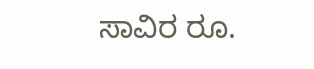ಸಾವಿರ ರೂ.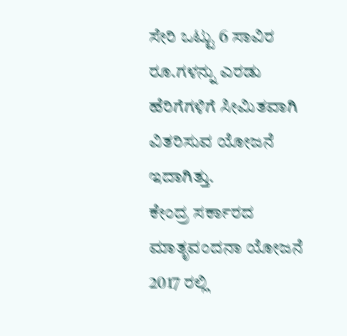ಸೇರಿ ಒಟ್ಟು 6 ಸಾವಿರ ರೂ.ಗಳನ್ನು ಎರಡು ಹೆರಿಗೆಗಳಿಗೆ ಸೀಮಿತವಾಗಿ ವಿತರಿಸುವ ಯೋಜನೆ ಇದಾಗಿತ್ತು.
ಕೇಂದ್ರ ಸರ್ಕಾರದ ಮಾತೃವಂದನಾ ಯೋಜನೆ 2017 ರಲ್ಲಿ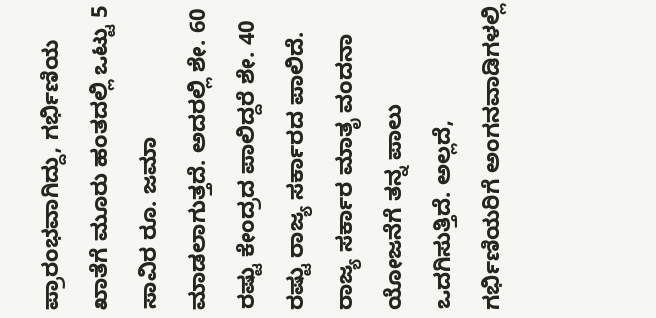ಪ್ರಾರಂಭವಾಗಿದ್ದು, ಗರ್ಭಿಣಿಯ ಖಾತೆಗೆ ಮೂರು ಹಂತದಲ್ಲಿ ಒಟ್ಟು 5 ಸಾವಿರ ರೂ. ಜಮಾ ಮಾಡಲಾಗುತ್ತದೆ. ಅದರಲ್ಲಿ ಶೇ. 60 ರಷ್ಟು ಕೇಂದ್ರದ ಪಾಲಿದ್ದರೆ ಶೇ. 40 ರಷ್ಟು ರಾಜ್ಯ ಸರ್ಕಾರದ ಪಾಲಿದೆ. ರಾಜ್ಯ ಸರ್ಕಾರ ಮಾತೃ ವಂದನಾ ಯೋಜನೆಗೆ ತನ್ನ ಪಾಲು ಒದಗಿಸುತ್ತಿದೆ. ಅಲ್ಲದೆ, ಗರ್ಭಿಣಿಯರಿಗೆ ಅಂಗನವಾಡಿಗಳಲ್ಲಿ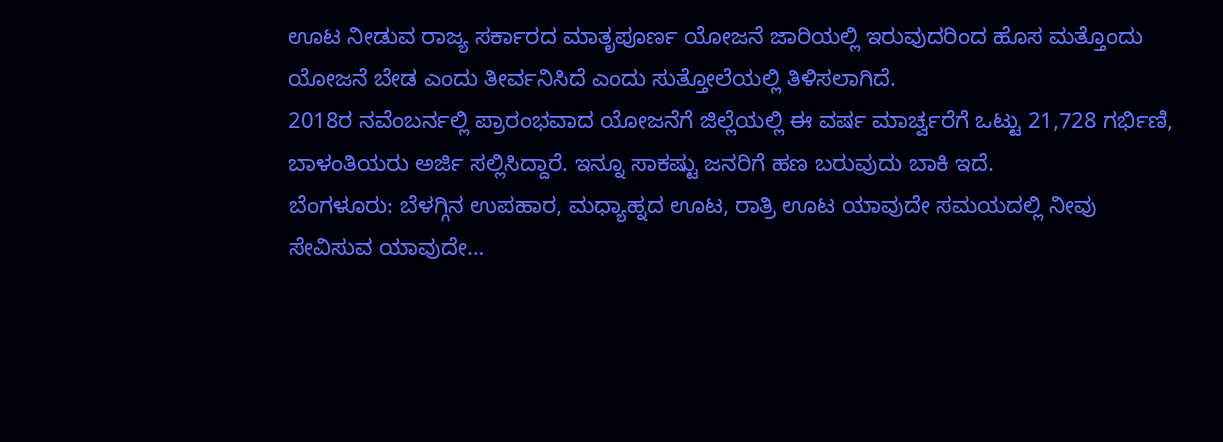ಊಟ ನೀಡುವ ರಾಜ್ಯ ಸರ್ಕಾರದ ಮಾತೃಪೂರ್ಣ ಯೋಜನೆ ಜಾರಿಯಲ್ಲಿ ಇರುವುದರಿಂದ ಹೊಸ ಮತ್ತೊಂದು ಯೋಜನೆ ಬೇಡ ಎಂದು ತೀರ್ವನಿಸಿದೆ ಎಂದು ಸುತ್ತೋಲೆಯಲ್ಲಿ ತಿಳಿಸಲಾಗಿದೆ.
2018ರ ನವೆಂಬರ್ನಲ್ಲಿ ಪ್ರಾರಂಭವಾದ ಯೋಜನೆಗೆ ಜಿಲ್ಲೆಯಲ್ಲಿ ಈ ವರ್ಷ ಮಾರ್ಚ್ವರೆಗೆ ಒಟ್ಟು 21,728 ಗರ್ಭಿಣಿ, ಬಾಳಂತಿಯರು ಅರ್ಜಿ ಸಲ್ಲಿಸಿದ್ದಾರೆ. ಇನ್ನೂ ಸಾಕಷ್ಟು ಜನರಿಗೆ ಹಣ ಬರುವುದು ಬಾಕಿ ಇದೆ.
ಬೆಂಗಳೂರು: ಬೆಳಗ್ಗಿನ ಉಪಹಾರ, ಮಧ್ಯಾಹ್ನದ ಊಟ, ರಾತ್ರಿ ಊಟ ಯಾವುದೇ ಸಮಯದಲ್ಲಿ ನೀವು ಸೇವಿಸುವ ಯಾವುದೇ…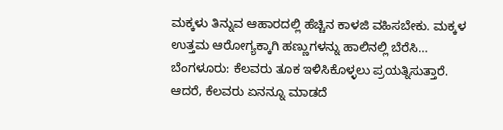ಮಕ್ಕಳು ತಿನ್ನುವ ಆಹಾರದಲ್ಲಿ ಹೆಚ್ಚಿನ ಕಾಳಜಿ ವಹಿಸಬೇಕು. ಮಕ್ಕಳ ಉತ್ತಮ ಆರೋಗ್ಯಕ್ಕಾಗಿ ಹಣ್ಣುಗಳನ್ನು ಹಾಲಿನಲ್ಲಿ ಬೆರೆಸಿ…
ಬೆಂಗಳೂರು: ಕೆಲವರು ತೂಕ ಇಳಿಸಿಕೊಳ್ಳಲು ಪ್ರಯತ್ನಿಸುತ್ತಾರೆ. ಆದರೆ, ಕೆಲವರು ಏನನ್ನೂ ಮಾಡದೆ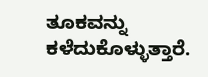ತೂಕವನ್ನು ಕಳೆದುಕೊಳ್ಳುತ್ತಾರೆ.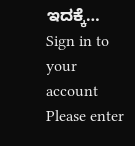ಇದಕ್ಕೆ…
Sign in to your account
Please enter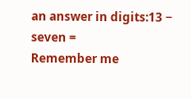an answer in digits:13 − seven =
Remember me